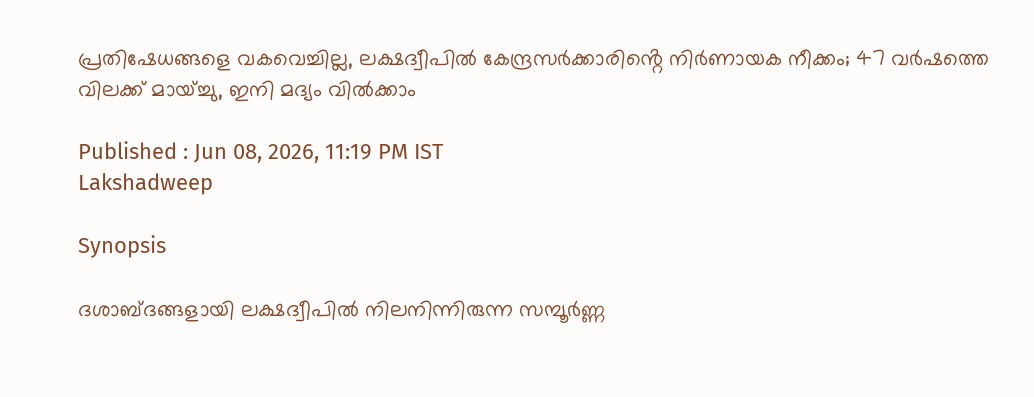പ്രതിഷേധങ്ങളെ വകവെച്ചില്ല, ലക്ഷദ്വീപിൽ കേന്ദ്രസർക്കാരിൻ്റെ നിർണായക നീക്കം; 47 വർഷത്തെ വിലക്ക് മായ്‌ച്ചു, ഇനി മദ്യം വിൽക്കാം

Published : Jun 08, 2026, 11:19 PM IST
Lakshadweep

Synopsis

ദശാബ്ദങ്ങളായി ലക്ഷദ്വീപിൽ നിലനിന്നിരുന്ന സമ്പൂർണ്ണ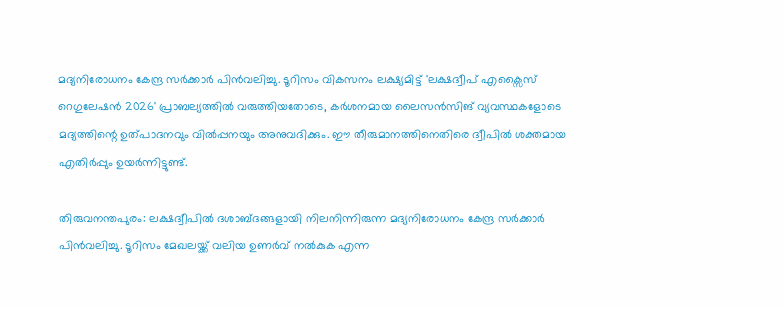മദ്യനിരോധനം കേന്ദ്ര സർക്കാർ പിൻവലിച്ചു. ടൂറിസം വികസനം ലക്ഷ്യമിട്ട് 'ലക്ഷദ്വീപ് എക്സൈസ് റെഗുലേഷൻ 2026' പ്രാബല്യത്തിൽ വരുത്തിയതോടെ, കർശനമായ ലൈസൻസിങ് വ്യവസ്ഥകളോടെ മദ്യത്തിന്റെ ഉത്പാദനവും വിൽപ്പനയും അനുവദിക്കും. ഈ തീരുമാനത്തിനെതിരെ ദ്വീപിൽ ശക്തമായ എതിർപ്പും ഉയർന്നിട്ടുണ്ട്.

തിരുവനന്തപുരം: ലക്ഷദ്വീപിൽ ദശാബ്ദങ്ങളായി നിലനിന്നിരുന്ന മദ്യനിരോധനം കേന്ദ്ര സർക്കാർ പിൻവലിച്ചു. ടൂറിസം മേഖലയ്ക്ക് വലിയ ഉണർവ് നൽകുക എന്ന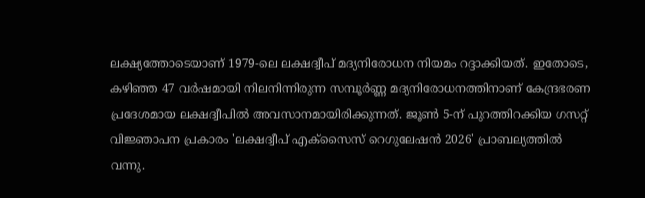ലക്ഷ്യത്തോടെയാണ് 1979-ലെ ലക്ഷദ്വീപ് മദ്യനിരോധന നിയമം റദ്ദാക്കിയത്. ഇതോടെ, കഴിഞ്ഞ 47 വർഷമായി നിലനിന്നിരുന്ന സമ്പൂർണ്ണ മദ്യനിരോധനത്തിനാണ് കേന്ദ്രഭരണ പ്രദേശമായ ലക്ഷദ്വീപിൽ അവസാനമായിരിക്കുന്നത്. ജൂൺ 5-ന് പുറത്തിറക്കിയ ഗസറ്റ് വിജ്ഞാപന പ്രകാരം 'ലക്ഷദ്വീപ് എക്സൈസ് റെഗുലേഷൻ 2026' പ്രാബല്യത്തിൽ വന്നു.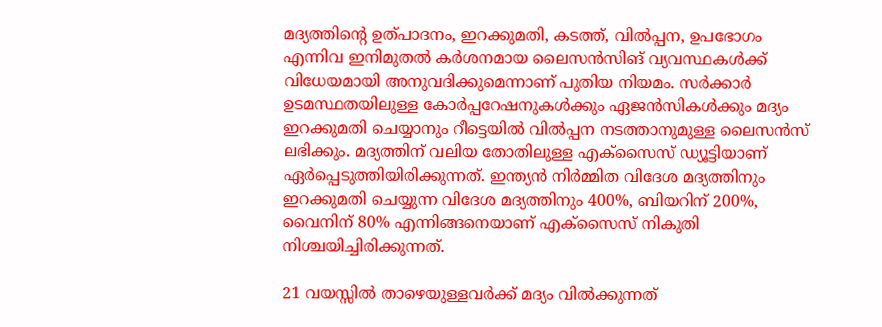മദ്യത്തിന്റെ ഉത്പാദനം, ഇറക്കുമതി, കടത്ത്, വിൽപ്പന, ഉപഭോഗം എന്നിവ ഇനിമുതൽ കർശനമായ ലൈസൻസിങ് വ്യവസ്ഥകൾക്ക് വിധേയമായി അനുവദിക്കുമെന്നാണ് പുതിയ നിയമം. സർക്കാർ ഉടമസ്ഥതയിലുള്ള കോർപ്പറേഷനുകൾക്കും ഏജൻസികൾക്കും മദ്യം ഇറക്കുമതി ചെയ്യാനും റീട്ടെയിൽ വിൽപ്പന നടത്താനുമുള്ള ലൈസൻസ് ലഭിക്കും. മദ്യത്തിന് വലിയ തോതിലുള്ള എക്സൈസ് ഡ്യൂട്ടിയാണ് ഏർപ്പെടുത്തിയിരിക്കുന്നത്. ഇന്ത്യൻ നിർമ്മിത വിദേശ മദ്യത്തിനും ഇറക്കുമതി ചെയ്യുന്ന വിദേശ മദ്യത്തിനും 400%, ബിയറിന് 200%, വൈനിന് 80% എന്നിങ്ങനെയാണ് എക്സൈസ് നികുതി നിശ്ചയിച്ചിരിക്കുന്നത്.

21 വയസ്സിൽ താഴെയുള്ളവർക്ക് മദ്യം വിൽക്കുന്നത്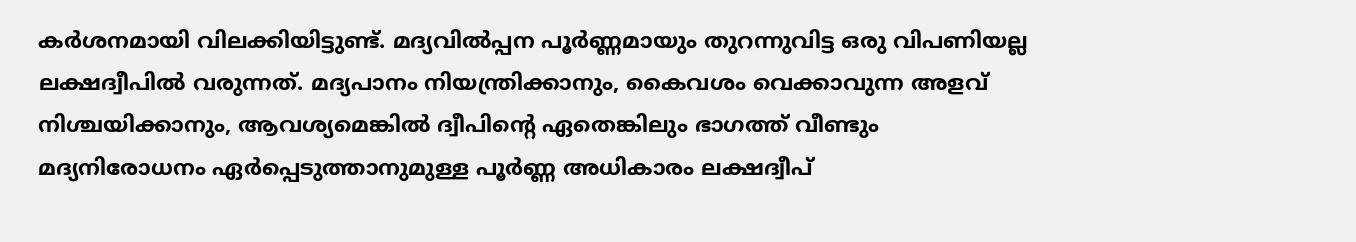കർശനമായി വിലക്കിയിട്ടുണ്ട്. മദ്യവിൽപ്പന പൂർണ്ണമായും തുറന്നുവിട്ട ഒരു വിപണിയല്ല ലക്ഷദ്വീപിൽ വരുന്നത്. മദ്യപാനം നിയന്ത്രിക്കാനും, കൈവശം വെക്കാവുന്ന അളവ് നിശ്ചയിക്കാനും, ആവശ്യമെങ്കിൽ ദ്വീപിന്റെ ഏതെങ്കിലും ഭാഗത്ത് വീണ്ടും മദ്യനിരോധനം ഏർപ്പെടുത്താനുമുള്ള പൂർണ്ണ അധികാരം ലക്ഷദ്വീപ്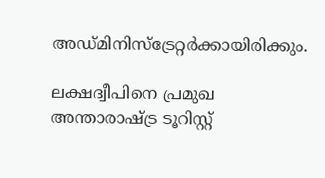അഡ്മിനിസ്ട്രേറ്റർക്കായിരിക്കും.

ലക്ഷദ്വീപിനെ പ്രമുഖ അന്താരാഷ്ട്ര ടൂറിസ്റ്റ്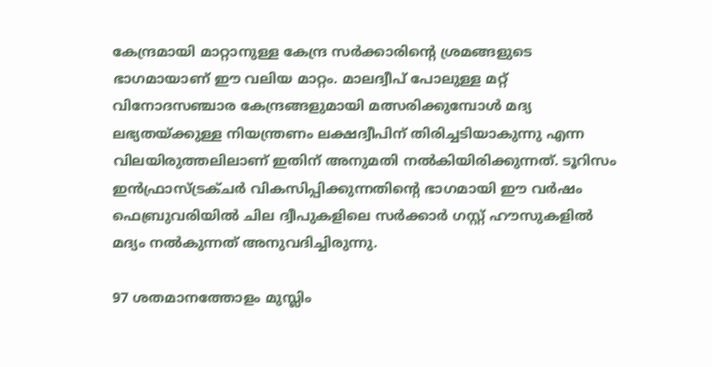കേന്ദ്രമായി മാറ്റാനുള്ള കേന്ദ്ര സർക്കാരിന്റെ ശ്രമങ്ങളുടെ ഭാഗമായാണ് ഈ വലിയ മാറ്റം. മാലദ്വീപ് പോലുള്ള മറ്റ് വിനോദസഞ്ചാര കേന്ദ്രങ്ങളുമായി മത്സരിക്കുമ്പോൾ മദ്യ ലഭ്യതയ്ക്കുള്ള നിയന്ത്രണം ലക്ഷദ്വീപിന് തിരിച്ചടിയാകുന്നു എന്ന വിലയിരുത്തലിലാണ് ഇതിന് അനുമതി നൽകിയിരിക്കുന്നത്. ടൂറിസം ഇൻഫ്രാസ്ട്രക്ചർ വികസിപ്പിക്കുന്നതിന്റെ ഭാഗമായി ഈ വർഷം ഫെബ്രുവരിയിൽ ചില ദ്വീപുകളിലെ സർക്കാർ ഗസ്റ്റ് ഹൗസുകളിൽ മദ്യം നൽകുന്നത് അനുവദിച്ചിരുന്നു.

97 ശതമാനത്തോളം മുസ്ലിം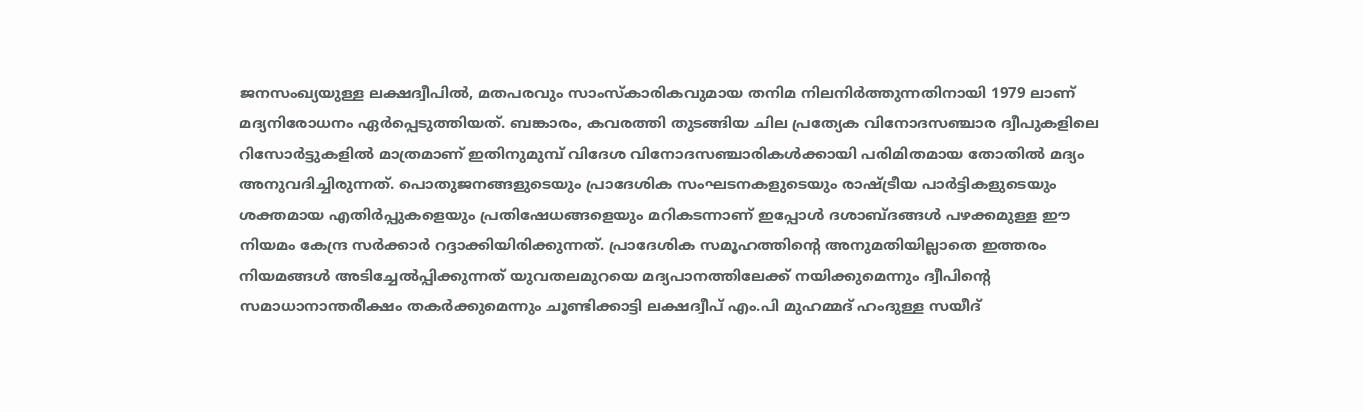ജനസംഖ്യയുള്ള ലക്ഷദ്വീപിൽ, മതപരവും സാംസ്കാരികവുമായ തനിമ നിലനിർത്തുന്നതിനായി 1979 ലാണ് മദ്യനിരോധനം ഏർപ്പെടുത്തിയത്. ബങ്കാരം, കവരത്തി തുടങ്ങിയ ചില പ്രത്യേക വിനോദസഞ്ചാര ദ്വീപുകളിലെ റിസോർട്ടുകളിൽ മാത്രമാണ് ഇതിനുമുമ്പ് വിദേശ വിനോദസഞ്ചാരികൾക്കായി പരിമിതമായ തോതിൽ മദ്യം അനുവദിച്ചിരുന്നത്. പൊതുജനങ്ങളുടെയും പ്രാദേശിക സംഘടനകളുടെയും രാഷ്ട്രീയ പാർട്ടികളുടെയും ശക്തമായ എതിർപ്പുകളെയും പ്രതിഷേധങ്ങളെയും മറികടന്നാണ് ഇപ്പോൾ ദശാബ്ദങ്ങൾ പഴക്കമുള്ള ഈ നിയമം കേന്ദ്ര സർക്കാർ റദ്ദാക്കിയിരിക്കുന്നത്. പ്രാദേശിക സമൂഹത്തിന്റെ അനുമതിയില്ലാതെ ഇത്തരം നിയമങ്ങൾ അടിച്ചേൽപ്പിക്കുന്നത് യുവതലമുറയെ മദ്യപാനത്തിലേക്ക് നയിക്കുമെന്നും ദ്വീപിന്റെ സമാധാനാന്തരീക്ഷം തകർക്കുമെന്നും ചൂണ്ടിക്കാട്ടി ലക്ഷദ്വീപ് എം.പി മുഹമ്മദ് ഹംദുള്ള സയീദ്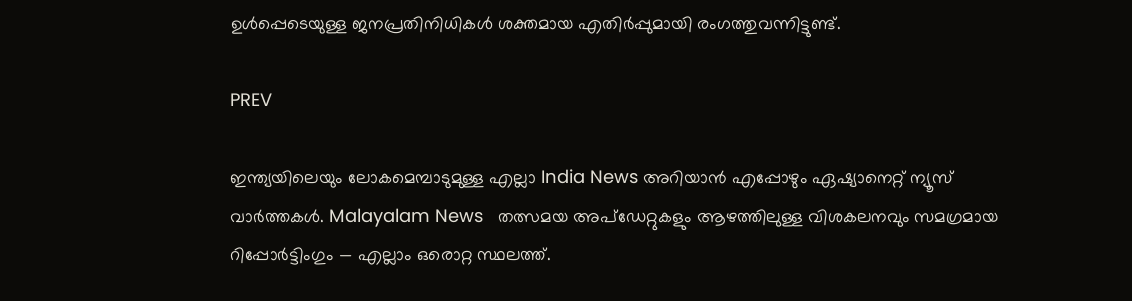ഉൾപ്പെടെയുള്ള ജനപ്രതിനിധികൾ ശക്തമായ എതിർപ്പുമായി രംഗത്തുവന്നിട്ടുണ്ട്.

PREV

ഇന്ത്യയിലെയും ലോകമെമ്പാടുമുള്ള എല്ലാ India News അറിയാൻ എപ്പോഴും ഏഷ്യാനെറ്റ് ന്യൂസ് വാർത്തകൾ. Malayalam News   തത്സമയ അപ്‌ഡേറ്റുകളും ആഴത്തിലുള്ള വിശകലനവും സമഗ്രമായ റിപ്പോർട്ടിംഗും — എല്ലാം ഒരൊറ്റ സ്ഥലത്ത്.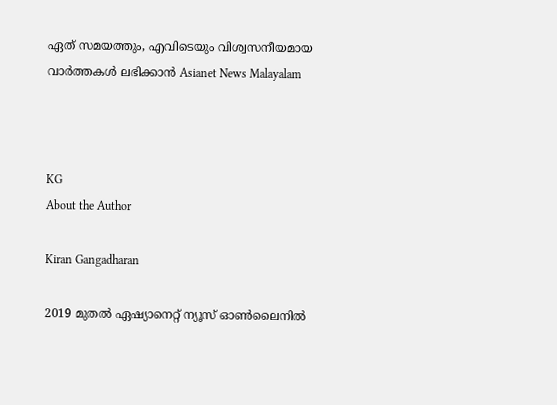ഏത് സമയത്തും, എവിടെയും വിശ്വസനീയമായ വാർത്തകൾ ലഭിക്കാൻ Asianet News Malayalam



KG
About the Author

Kiran Gangadharan

2019 മുതല്‍ ഏഷ്യാനെറ്റ് ന്യൂസ് ഓണ്‍ലൈനില്‍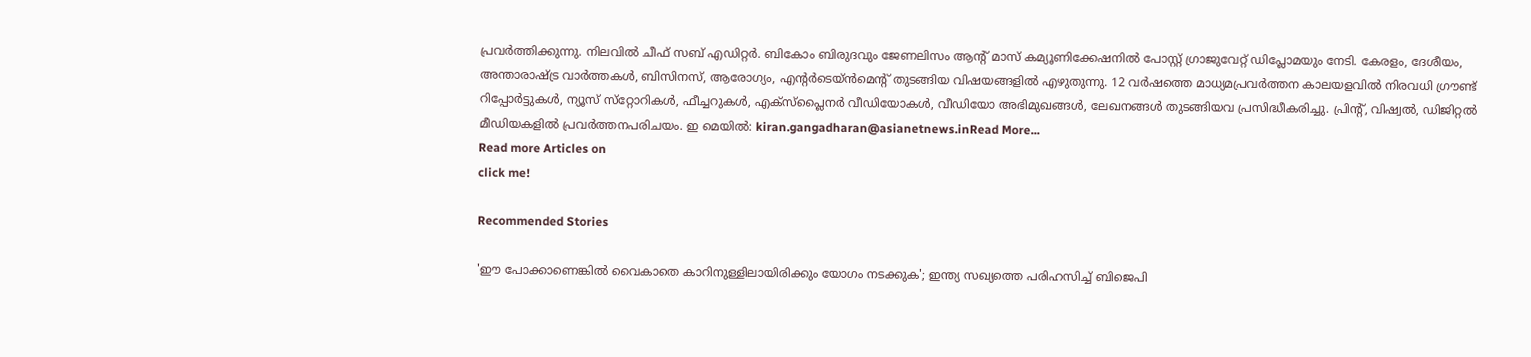പ്രവര്‍ത്തിക്കുന്നു. നിലവില്‍ ചീഫ് സബ് എഡിറ്റർ. ബികോം ബിരുദവും ജേണലിസം ആൻ്റ് മാസ് കമ്യൂണിക്കേഷനിൽ പോസ്റ്റ് ഗ്രാജുവേറ്റ് ഡിപ്ലോമയും നേടി. കേരളം, ദേശീയം, അന്താരാഷ്ട്ര വാര്‍ത്തകള്‍, ബിസിനസ്, ആരോഗ്യം, എന്റർടെയ്ൻമെൻ്റ് തുടങ്ങിയ വിഷയങ്ങളില്‍ എഴുതുന്നു. 12 വര്‍ഷത്തെ മാധ്യമപ്രവര്‍ത്തന കാലയളവില്‍ നിരവധി ഗ്രൗണ്ട് റിപ്പോര്‍ട്ടുകള്‍, ന്യൂസ് സ്‌റ്റോറികള്‍, ഫീച്ചറുകള്‍, എക്‌സ്‌പ്ലൈന‍ർ വീഡിയോകൾ, വീഡിയോ അഭിമുഖങ്ങള്‍, ലേഖനങ്ങള്‍ തുടങ്ങിയവ പ്രസിദ്ധീകരിച്ചു. പ്രിന്റ്, വിഷ്വല്‍, ഡിജിറ്റല്‍ മീഡിയകളില്‍ പ്രവര്‍ത്തനപരിചയം. ഇ മെയില്‍: kiran.gangadharan@asianetnews.inRead More...
Read more Articles on
click me!

Recommended Stories

'ഈ പോക്കാണെങ്കിൽ വൈകാതെ കാറിനുള്ളിലായിരിക്കും യോഗം നടക്കുക'; ഇന്ത്യ സഖ്യത്തെ പരിഹസിച്ച് ബിജെപി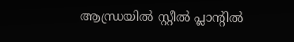ആന്ധ്രയിൽ സ്റ്റീൽ പ്ലാൻ്റിൽ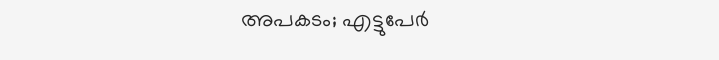അപകടം; എട്ടുപേർ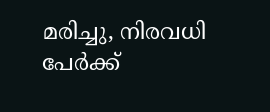മരിച്ചു, നിരവധി പേർക്ക്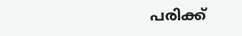പരിക്ക്